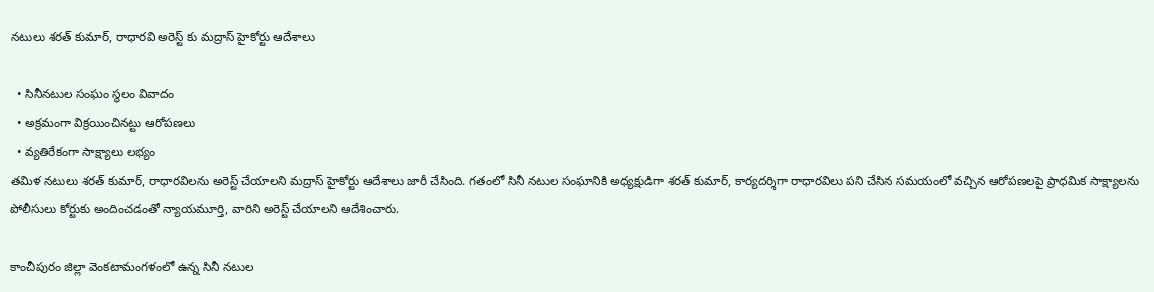నటులు శరత్ కుమార్, రాధారవి అరెస్ట్ కు మద్రాస్ హైకోర్టు ఆదేశాలు

  • సినీనటుల సంఘం స్థలం వివాదం
  • అక్రమంగా విక్రయించినట్టు ఆరోపణలు
  • వ్యతిరేకంగా సాక్ష్యాలు లభ్యం
తమిళ నటులు శరత్ కుమార్, రాధారవిలను అరెస్ట్ చేయాలని మద్రాస్ హైకోర్టు ఆదేశాలు జారీ చేసింది. గతంలో సినీ నటుల సంఘానికి అధ్యక్షుడిగా శరత్ కుమార్, కార్యదర్శిగా రాధారవిలు పని చేసిన సమయంలో వచ్చిన ఆరోపణలపై ప్రాధమిక సాక్ష్యాలను పోలీసులు కోర్టుకు అందించడంతో న్యాయమూర్తి, వారిని అరెస్ట్ చేయాలని ఆదేశించారు.

కాంచీపురం జిల్లా వెంకటామంగళంలో ఉన్న సినీ నటుల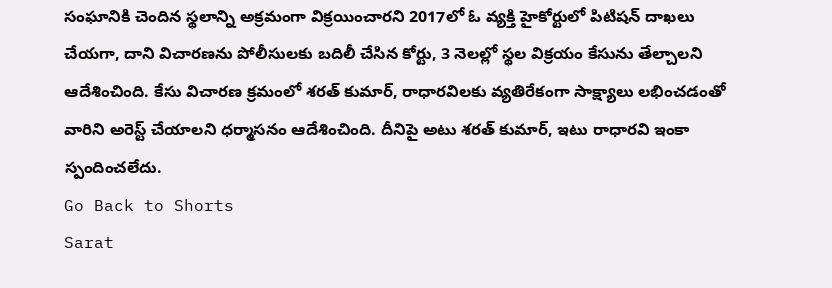సంఘానికి చెందిన స్థలాన్ని అక్రమంగా విక్రయించారని 2017లో ఓ వ్యక్తి హైకోర్టులో పిటిషన్ దాఖలు చేయగా, దాని విచారణను పోలీసులకు బదిలీ చేసిన కోర్టు, 3 నెలల్లో స్థల విక్రయం కేసును తేల్చాలని ఆదేశించింది. కేసు విచారణ క్రమంలో శరత్ కుమార్, రాధారవిలకు వ్యతిరేకంగా సాక్ష్యాలు లభించడంతో వారిని అరెస్ట్ చేయాలని ధర్మాసనం ఆదేశించింది. దీనిపై అటు శరత్ కుమార్, ఇటు రాధారవి ఇంకా స్పందించలేదు.
Go Back to Shorts
Sarat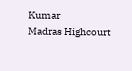Kumar
Madras Highcourt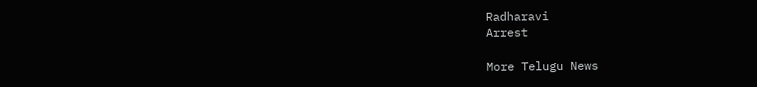Radharavi
Arrest

More Telugu News